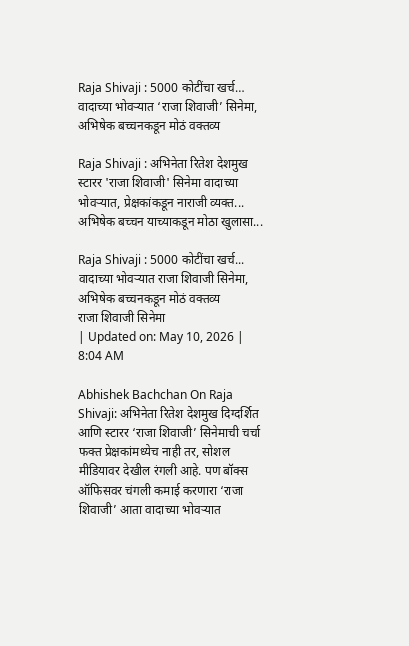Raja Shivaji : 5000 कोटींचा खर्च… वादाच्या भोवऱ्यात ‘राजा शिवाजी’ सिनेमा, अभिषेक बच्चनकडून मोठं वक्तव्य

Raja Shivaji : अभिनेता रितेश देशमुख स्टारर 'राजा शिवाजी' सिनेमा वादाच्या भोवऱ्यात, प्रेक्षकांकडून नाराजी व्यक्त... अभिषेक बच्चन याच्याकडून मोठा खुलासा...

Raja Shivaji : 5000 कोटींचा खर्च... वादाच्या भोवऱ्यात राजा शिवाजी सिनेमा, अभिषेक बच्चनकडून मोठं वक्तव्य
राजा शिवाजी सिनेमा
| Updated on: May 10, 2026 | 8:04 AM

Abhishek Bachchan On Raja Shivaji: अभिनेता रितेश देशमुख दिग्दर्शित आणि स्टारर ‘राजा शिवाजी’ सिनेमाची चर्चा फक्त प्रेक्षकांमध्येच नाही तर, सोशल मीडियावर देखील रंगली आहे. पण बॉक्स ऑफिसवर चंगली कमाई करणारा ‘राजा शिवाजी’ आता वादाच्या भोवऱ्यात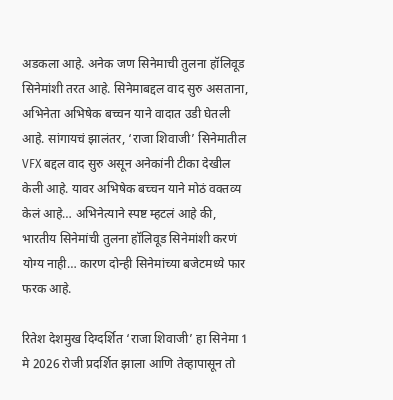अडकला आहे. अनेक जण सिनेमाची तुलना हॉलिवूड सिनेमांशी तरत आहे. सिनेमाबद्दल वाद सुरु असताना, अभिनेता अभिषेक बच्चन याने वादात उडी घेतली आहे. सांगायचं झालंतर, ‘राजा शिवाजी’ सिनेमातील VFX बद्दल वाद सुरु असून अनेकांनी टीका देखील केली आहे. यावर अभिषेक बच्चन याने मोठं वक्तव्य केलं आहे… अभिनेत्याने स्पष्ट म्हटलं आहे की, भारतीय सिनेमांची तुलना हॉलिवूड सिनेमांशी करणं योग्य नाही… कारण दोन्ही सिनेमांच्या बजेटमध्ये फार फरक आहे.

रितेश देशमुख दिग्दर्शित ‘राजा शिवाजी’ हा सिनेमा 1 मे 2026 रोजी प्रदर्शित झाला आणि तेव्हापासून तो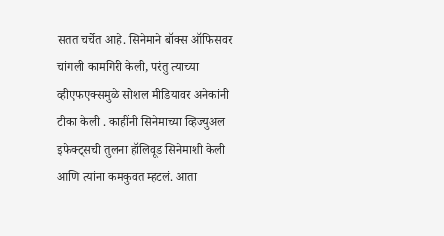सतत चर्चेत आहे. सिनेमाने बॉक्स ऑफिसवर चांगली कामगिरी केली, परंतु त्याच्या व्हीएफएक्समुळे सोशल मीडियावर अनेकांनी टीका केली . काहींनी सिनेमाच्या व्हिज्युअल इफेक्ट्सची तुलना हॉलिवूड सिनेमाशी केली आणि त्यांना कमकुवत म्हटलं. आता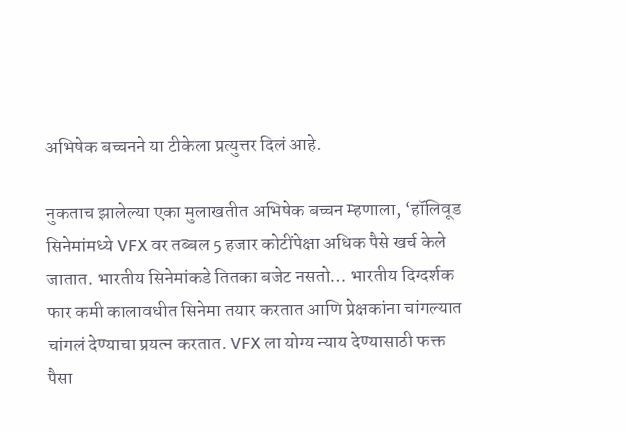अभिषेक बच्चनने या टीकेला प्रत्युत्तर दिलं आहे.

नुकताच झालेल्या एका मुलाखतीत अभिषेक बच्चन म्हणाला, ‘हॉलिवूड सिनेमांमध्ये VFX वर तब्बल 5 हजार कोटींपेक्षा अधिक पैसे खर्च केले जातात. भारतीय सिनेमांकडे तितका बजेट नसतो… भारतीय दिग्दर्शक फार कमी कालावधीत सिनेमा तयार करतात आणि प्रेक्षकांना चांगल्यात चांगलं देण्याचा प्रयत्न करतात. VFX ला योग्य न्याय देण्यासाठी फक्त पैसा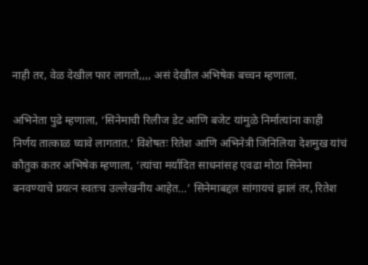नाही तर, वेळ देखील फार लागतो,,,, असं देखील अभिषेक बच्चन म्हणाला.

अभिनेता पुढे म्हणाला, ‘सिनेमाची रिलीज डेट आणि बजेट यांमुळे निर्मात्यांना काही निर्णय तात्काळ घ्यावे लागतात.’ विशेषतः रितेश आणि अभिनेत्री जिनिलिया देशमुख यांचं कौतुक कतर अभिषेक म्हणाला, ‘त्यांचा मर्यादित साधनांसह एवढा मोठा सिनेमा बनवण्याचे प्रयत्न स्वतःच उल्लेखनीय आहेत…’ सिनेमाबद्दल सांगायचं झालं तर, रितेश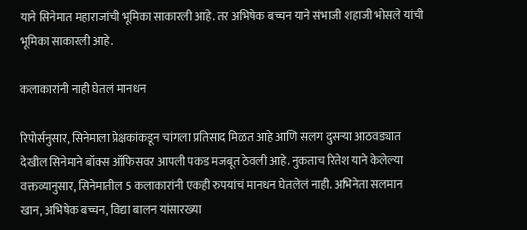याने सिनेमात महाराजांची भूमिका साकारली आहे. तर अभिषेक बच्चन याने संभाजी शहाजी भोसले यांची भूमिका साकारली आहे.

कलाकारांनी नाही घेतलं मानधन

रिपोर्सनुसार, सिनेमाला प्रेक्षकांकडून चांगला प्रतिसाद मिळत आहे आणि सलग दुसऱ्या आठवड्यात देखील सिनेमाने बॉक्स ऑफिसवर आपली पकड मजबूत ठेवली आहे. नुकताच रितेश याने केलेल्या वक्तव्यानुसार, सिनेमातील 5 कलाकारांनी एकही रुपयांचं मानधन घेतलेलं नाही. अभिनेता सलमान खान, अभिषेक बच्चन, विद्या बालन यांसारख्या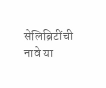सेलिब्रिटींची नावे या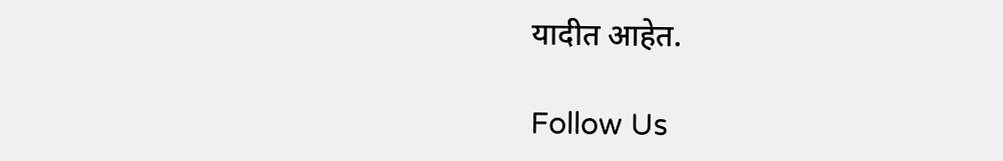यादीत आहेत.

Follow Us